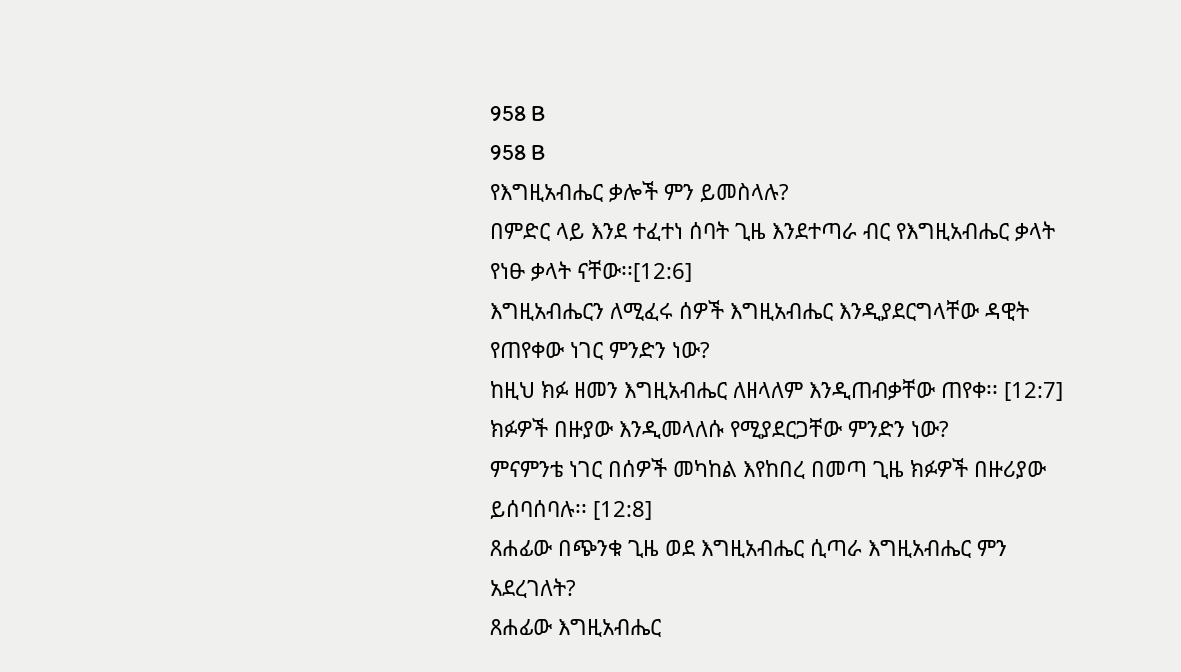958 B
958 B
የእግዚአብሔር ቃሎች ምን ይመስላሉ?
በምድር ላይ እንደ ተፈተነ ሰባት ጊዜ እንደተጣራ ብር የእግዚአብሔር ቃላት የነፁ ቃላት ናቸው፡፡[12:6]
እግዚአብሔርን ለሚፈሩ ሰዎች እግዚአብሔር እንዲያደርግላቸው ዳዊት የጠየቀው ነገር ምንድን ነው?
ከዚህ ክፉ ዘመን እግዚአብሔር ለዘላለም እንዲጠብቃቸው ጠየቀ፡፡ [12:7]
ክፉዎች በዙያው እንዲመላለሱ የሚያደርጋቸው ምንድን ነው?
ምናምንቴ ነገር በሰዎች መካከል እየከበረ በመጣ ጊዜ ክፉዎች በዙሪያው ይሰባሰባሉ፡፡ [12:8]
ጸሐፊው በጭንቁ ጊዜ ወደ እግዚአብሔር ሲጣራ እግዚአብሔር ምን አደረገለት?
ጸሐፊው እግዚአብሔር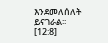እንደመለሰለት ይናገራል፡፡ [12:8]